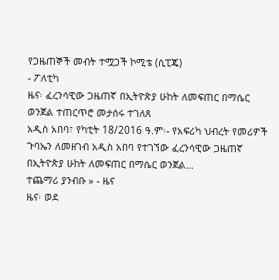የጋዜጠኞች መብት ተሟጋች ኮሚቴ (ሲፒጄ)
- ፖለቲካ
ዜና፡ ፈረንሳዊው ጋዜጠኛ በኢትዮጵያ ሁከት ለመፍጠር በማሴር ወንጀል ተጠርጥሮ መታሰሩ ተገለጸ
አዲስ አበባ፣ የካቲት 18/2016 ዓ.ም፡- የአፍሪካ ህብረት የመሪዎች ጉባኤን ለመዘገብ አዲስ አበባ የተገኘው ፈረንሳዊው ጋዜጠኛ በኢትዮጵያ ሁከት ለመፍጠር በማሴር ወንጀል…
ተጨማሪ ያንብቡ » - ዜና
ዜና፡ ወደ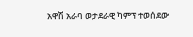አዋሽ አራባ ወታደራዊ ካምፕ ተወሰደው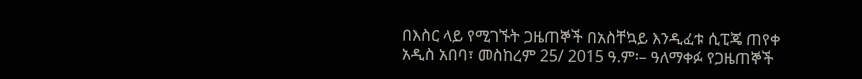በእስር ላይ የሚገኙት ጋዜጠኞች በአስቸኳይ እንዲፈቱ ሲፒጄ ጠየቀ
አዲስ አበባ፣ መስከረም 25/ 2015 ዓ.ም፡– ዓለማቀፉ የጋዜጠኞች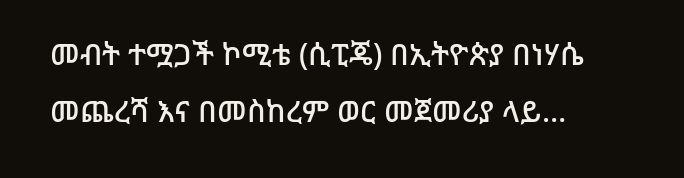መብት ተሟጋች ኮሚቴ (ሲፒጄ) በኢትዮጵያ በነሃሴ መጨረሻ እና በመስከረም ወር መጀመሪያ ላይ…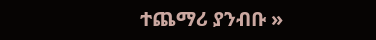ተጨማሪ ያንብቡ »